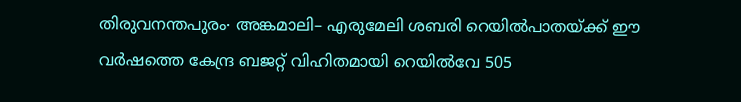തിരുവനന്തപുരം∙ അങ്കമാലി– എരുമേലി ശബരി റെയിൽപാതയ്ക്ക് ഈ വർഷത്തെ കേന്ദ്ര ബജറ്റ് വിഹിതമായി റെയിൽവേ 505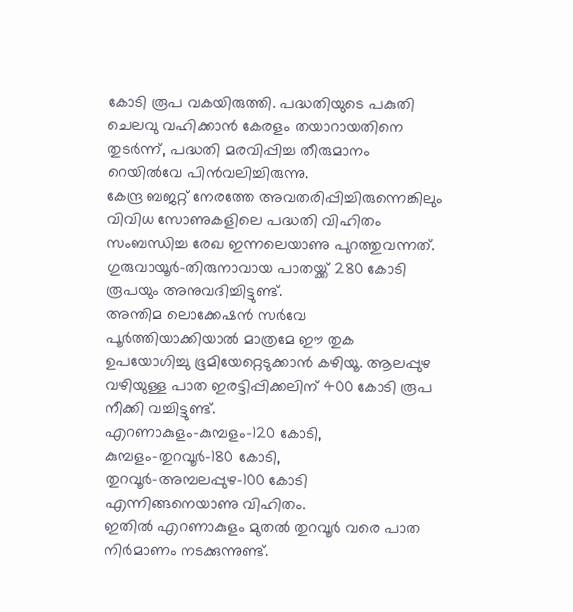കോടി രൂപ വകയിരുത്തി. പദ്ധതിയുടെ പകുതി ചെലവു വഹിക്കാൻ കേരളം തയാറായതിനെ തുടർന്ന്, പദ്ധതി മരവിപ്പിച്ച തീരുമാനം റെയിൽവേ പിൻവലിച്ചിരുന്നു.
കേന്ദ്ര ബജറ്റ് നേരത്തേ അവതരിപ്പിച്ചിരുന്നെങ്കിലും വിവിധ സോണുകളിലെ പദ്ധതി വിഹിതം സംബന്ധിച്ച രേഖ ഇന്നലെയാണു പുറത്തുവന്നത്. ഗുരുവായൂർ–തിരുനാവായ പാതയ്ക്ക് 280 കോടി രൂപയും അനുവദിച്ചിട്ടുണ്ട്.
അന്തിമ ലൊക്കേഷൻ സർവേ പൂർത്തിയാക്കിയാൽ മാത്രമേ ഈ തുക ഉപയോഗിച്ചു ഭൂമിയേറ്റെടുക്കാൻ കഴിയൂ. ആലപ്പുഴ വഴിയുള്ള പാത ഇരട്ടിപ്പിക്കലിന് 400 കോടി രൂപ നീക്കി വച്ചിട്ടുണ്ട്.
എറണാകുളം–കുമ്പളം–120 കോടി, കുമ്പളം–തുറവൂർ–180 കോടി, തുറവൂർ–അമ്പലപ്പുഴ–100 കോടി എന്നിങ്ങനെയാണു വിഹിതം.
ഇതിൽ എറണാകുളം മുതൽ തുറവൂർ വരെ പാത നിർമാണം നടക്കുന്നുണ്ട്.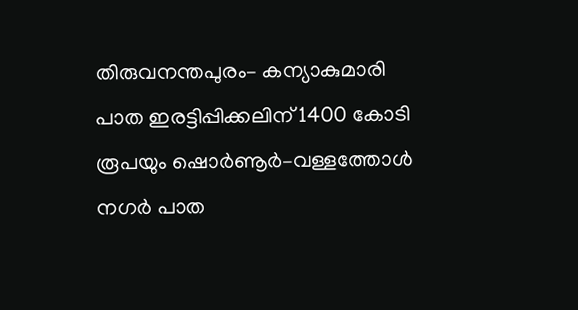തിരുവനന്തപുരം– കന്യാകുമാരി പാത ഇരട്ടിപ്പിക്കലിന് 1400 കോടി രൂപയും ഷൊർണൂർ–വള്ളത്തോൾ നഗർ പാത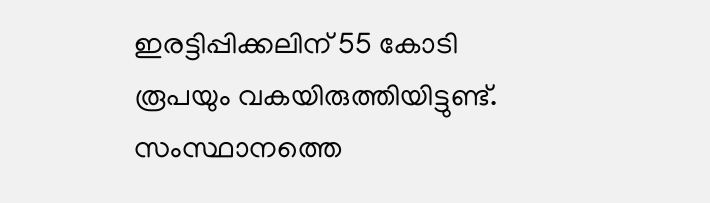ഇരട്ടിപ്പിക്കലിന് 55 കോടി രൂപയും വകയിരുത്തിയിട്ടുണ്ട്.
സംസ്ഥാനത്തെ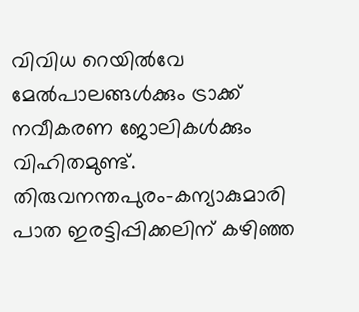വിവിധ റെയിൽവേ മേൽപാലങ്ങൾക്കും ട്രാക്ക് നവീകരണ ജോലികൾക്കും വിഹിതമുണ്ട്. തിരുവനന്തപുരം–കന്യാകുമാരി പാത ഇരട്ടിപ്പിക്കലിന് കഴിഞ്ഞ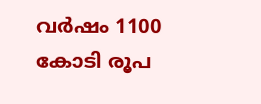വർഷം 1100 കോടി രൂപ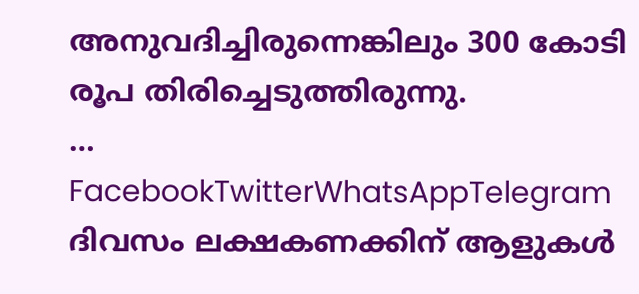അനുവദിച്ചിരുന്നെങ്കിലും 300 കോടി രൂപ തിരിച്ചെടുത്തിരുന്നു.
… FacebookTwitterWhatsAppTelegram
ദിവസം ലക്ഷകണക്കിന് ആളുകൾ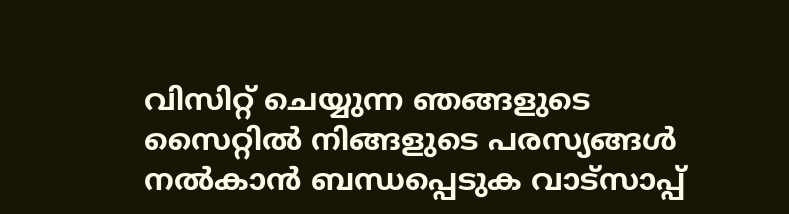വിസിറ്റ് ചെയ്യുന്ന ഞങ്ങളുടെ സൈറ്റിൽ നിങ്ങളുടെ പരസ്യങ്ങൾ നൽകാൻ ബന്ധപ്പെടുക വാട്സാപ്പ്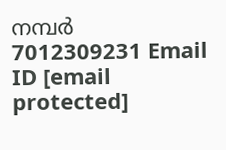നമ്പർ 7012309231 Email ID [email protected]